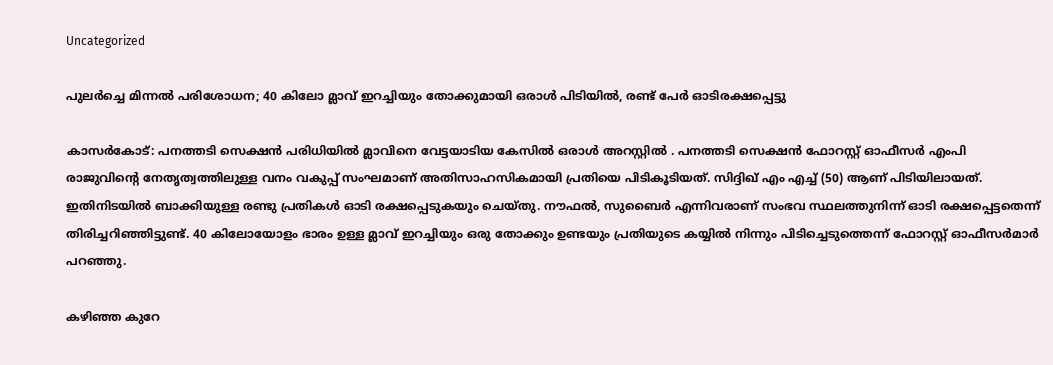Uncategorized

പുലർച്ചെ മിന്നൽ പരിശോധന; 40 കിലോ മ്ലാവ് ഇറച്ചിയും തോക്കുമായി ഒരാൾ പിടിയിൽ, രണ്ട് പേർ ഓടിരക്ഷപ്പെട്ടു

കാസർകോട്: പനത്തടി സെക്ഷൻ പരിധിയിൽ മ്ലാവിനെ വേട്ടയാടിയ കേസിൽ ഒരാൾ അറസ്റ്റിൽ . പനത്തടി സെക്ഷൻ ഫോറസ്റ്റ് ഓഫീസർ എംപി രാജുവിന്റെ നേതൃത്വത്തിലുള്ള വനം വകുപ്പ് സംഘമാണ് അതിസാഹസികമായി പ്രതിയെ പിടികൂടിയത്. സിദ്ദിഖ് എം എച്ച് (50) ആണ് പിടിയിലായത്. ഇതിനിടയിൽ ബാക്കിയുള്ള രണ്ടു പ്രതികൾ ഓടി രക്ഷപ്പെടുകയും ചെയ്തു. നൗഫൽ, സുബൈർ എന്നിവരാണ് സംഭവ സ്ഥലത്തുനിന്ന് ഓടി രക്ഷപ്പെട്ടതെന്ന് തിരിച്ചറിഞ്ഞിട്ടുണ്ട്. 40 കിലോയോളം ഭാരം ഉള്ള മ്ലാവ് ഇറച്ചിയും ഒരു തോക്കും ഉണ്ടയും പ്രതിയുടെ കയ്യിൽ നിന്നും പിടിച്ചെടുത്തെന്ന് ഫോറസ്റ്റ് ഓഫീസർമാർ പറഞ്ഞു.

കഴിഞ്ഞ കുറേ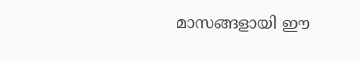മാസങ്ങളായി ഈ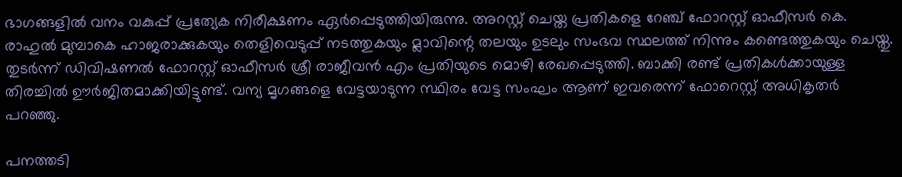ഭാഗങ്ങളിൽ വനം വകുപ്പ് പ്രത്യേക നിരീക്ഷണം ഏർപ്പെടുത്തിയിരുന്നു. അറസ്റ്റ് ചെയ്ത പ്രതികളെ റേഞ്ച് ഫോറസ്റ്റ് ഓഫീസർ കെ. രാഹുൽ മുമ്പാകെ ഹാജരാക്കുകയും തെളിവെടുപ്പ് നടത്തുകയും മ്ലാവിന്റെ തലയും ഉടലും സംഭവ സ്ഥലത്ത് നിന്നും കണ്ടെത്തുകയും ചെയ്തു. തുടർന്ന് ഡിവിഷണൽ ഫോറസ്റ്റ് ഓഫീസർ ശ്രീ രാജീവൻ എം പ്രതിയുടെ മൊഴി രേഖപ്പെടുത്തി. ബാക്കി രണ്ട് പ്രതികൾക്കായുള്ള തിരച്ചിൽ ഊർജിതമാക്കിയിട്ടുണ്ട്. വന്യ മൃഗങ്ങളെ വേട്ടയാടുന്ന സ്ഥിരം വേട്ട സംഘം ആണ് ഇവരെന്ന് ഫോറെസ്റ്റ് അധികൃതർ പറഞ്ഞു.

പനത്തടി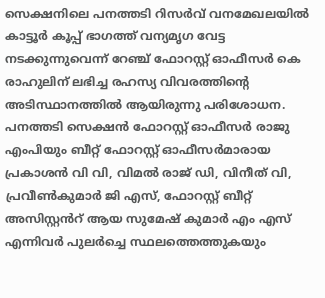സെക്ഷനിലെ പനത്തടി റിസർവ് വനമേഖലയിൽ കാട്ടൂർ കൂപ്പ് ഭാഗത്ത് വന്യമൃഗ വേട്ട നടക്കുന്നുവെന്ന് റേഞ്ച് ഫോറസ്റ്റ് ഓഫീസർ കെ രാഹുലിന് ലഭിച്ച രഹസ്യ വിവരത്തിന്റെ അടിസ്ഥാനത്തിൽ ആയിരുന്നു പരിശോധന. പനത്തടി സെക്ഷൻ ഫോറസ്റ്റ് ഓഫീസർ രാജു എംപിയും ബീറ്റ് ഫോറസ്റ്റ് ഓഫീസർമാരായ പ്രകാശൻ വി വി, വിമൽ രാജ് ഡി, വിനീത് വി, പ്രവീൺകുമാർ ജി എസ്, ഫോറസ്റ്റ് ബീറ്റ് അസിസ്റ്റൻറ് ആയ സുമേഷ് കുമാർ എം എസ് എന്നിവർ പുലർച്ചെ സ്ഥലത്തെത്തുകയും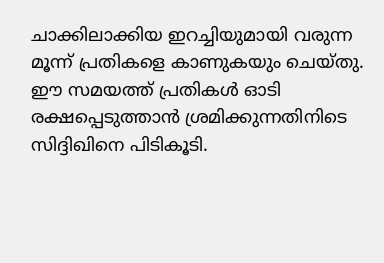ചാക്കിലാക്കിയ ഇറച്ചിയുമായി വരുന്ന മൂന്ന് പ്രതികളെ കാണുകയും ചെയ്തു. ഈ സമയത്ത് പ്രതികൾ ഓടി രക്ഷപ്പെടുത്താൻ ശ്രമിക്കുന്നതിനിടെ സിദ്ദിഖിനെ പിടികൂടി.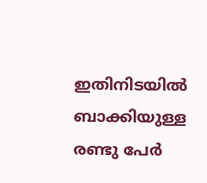ഇതിനിടയിൽ ബാക്കിയുള്ള രണ്ടു പേർ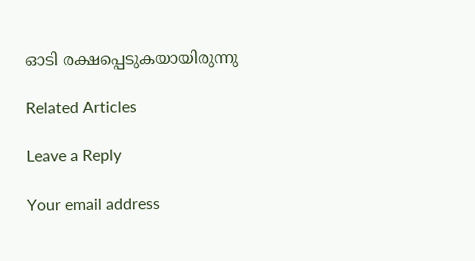ഓടി രക്ഷപ്പെടുകയായിരുന്നു

Related Articles

Leave a Reply

Your email address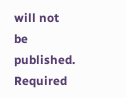will not be published. Required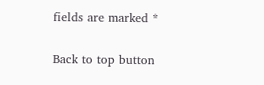fields are marked *

Back to top button